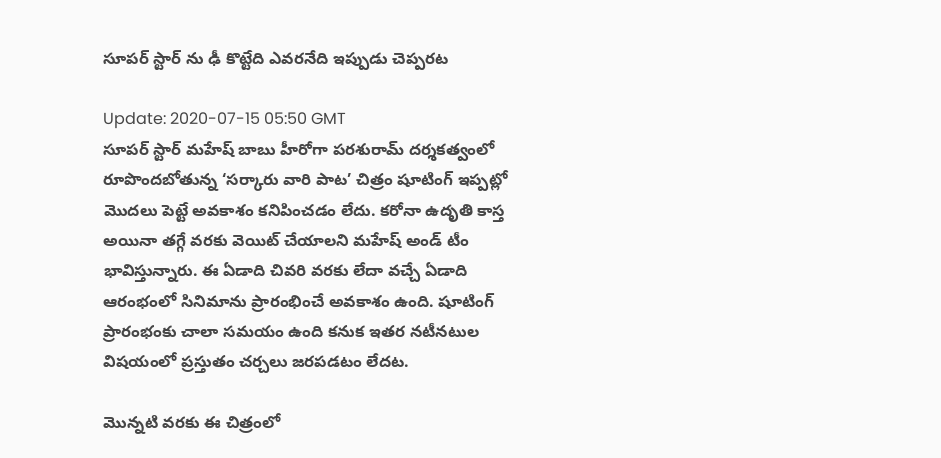సూపర్‌ స్టార్‌ ను ఢీ కొట్టేది ఎవరనేది ఇప్పుడు చెప్పరట

Update: 2020-07-15 05:50 GMT
సూపర్‌ స్టార్‌ మహేష్‌ బాబు హీరోగా పరశురామ్‌ దర్శకత్వంలో రూపొందబోతున్న ‘సర్కారు వారి పాట’ చిత్రం షూటింగ్‌ ఇప్పట్లో మొదలు పెట్టే అవకాశం కనిపించడం లేదు. కరోనా ఉదృతి కాస్త అయినా తగ్గే వరకు వెయిట్‌ చేయాలని మహేష్‌ అండ్‌ టీం భావిస్తున్నారు. ఈ ఏడాది చివరి వరకు లేదా వచ్చే ఏడాది ఆరంభంలో సినిమాను ప్రారంభించే అవకాశం ఉంది. షూటింగ్‌ ప్రారంభంకు చాలా సమయం ఉంది కనుక ఇతర నటీనటుల విషయంలో ప్రస్తుతం చర్చలు జరపడటం లేదట.

మొన్నటి వరకు ఈ చిత్రంలో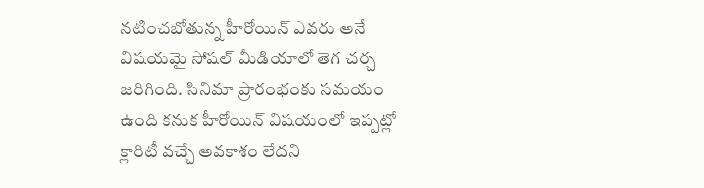నటించబోతున్న హీరోయిన్‌ ఎవరు అనే విషయమై సోషల్‌ మీడియాలో తెగ చర్చ జరిగింది. సినిమా ప్రారంభంకు సమయం ఉంది కనుక హీరోయిన్‌ విషయంలో ఇప్పట్లో క్లారిటీ వచ్చే అవకాశం లేదని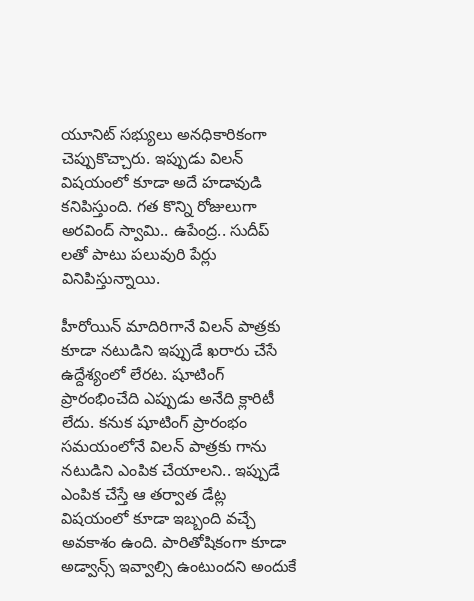యూనిట్‌ సభ్యులు అనధికారికంగా చెప్పుకొచ్చారు. ఇప్పుడు విలన్‌ విషయంలో కూడా అదే హడావుడి కనిపిస్తుంది. గత కొన్ని రోజులుగా అరవింద్‌ స్వామి.. ఉపేంద్ర.. సుదీప్‌ లతో పాటు పలువురి పేర్లు వినిపిస్తున్నాయి.

హీరోయిన్‌ మాదిరిగానే విలన్‌ పాత్రకు కూడా నటుడిని ఇప్పుడే ఖరారు చేసే ఉద్దేశ్యంలో లేరట. షూటింగ్‌ ప్రారంభించేది ఎప్పుడు అనేది క్లారిటీ లేదు. కనుక షూటింగ్‌ ప్రారంభం సమయంలోనే విలన్‌ పాత్రకు గాను నటుడిని ఎంపిక చేయాలని.. ఇప్పుడే ఎంపిక చేస్తే ఆ తర్వాత డేట్ల విషయంలో కూడా ఇబ్బంది వచ్చే అవకాశం ఉంది. పారితోషికంగా కూడా అడ్వాన్స్‌ ఇవ్వాల్సి ఉంటుందని అందుకే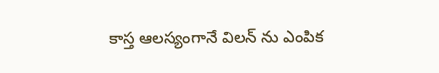కాస్త ఆలస్యంగానే విలన్‌ ను ఎంపిక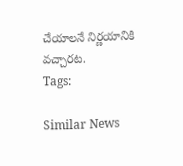చేయాలనే నిర్ణయానికి వచ్చారట.
Tags:

Similar News